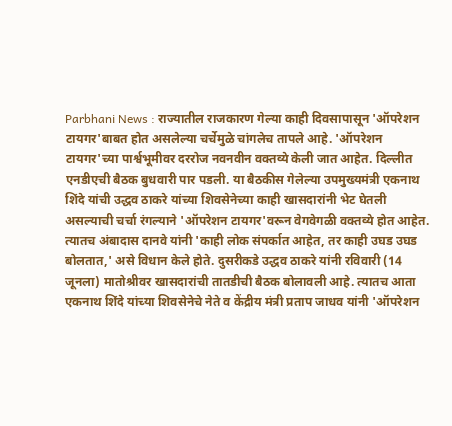Parbhani News : राज्यातील राजकारण गेल्या काही दिवसापासून 'ऑपरेशन टायगर'बाबत होत असलेल्या चर्चेमुळे चांगलेच तापले आहे. 'ऑपरेशन टायगर'च्या पार्श्वभूमीवर दररोज नवनवीन वक्तव्ये केली जात आहेत. दिल्लीत एनडीएची बैठक बुधवारी पार पडली. या बैठकीस गेलेल्या उपमुख्यमंत्री एकनाथ शिंदे यांची उद्धव ठाकरे यांच्या शिवसेनेच्या काही खासदारांनी भेट घेतली असल्याची चर्चा रंगल्याने 'ऑपरेशन टायगर'वरून वेगवेगळी वक्तव्ये होत आहेत.
त्यातच अंबादास दानवे यांनी 'काही लोक संपर्कात आहेत, तर काही उघड उघड बोलतात,' असे विधान केले होते. दुसरीकडे उद्धव ठाकरे यांनी रविवारी (14 जूनला) मातोश्रीवर खासदारांची तातडीची बैठक बोलावली आहे. त्यातच आता एकनाथ शिंदे यांच्या शिवसेनेचे नेते व केंद्रीय मंत्री प्रताप जाधव यांनी 'ऑपरेशन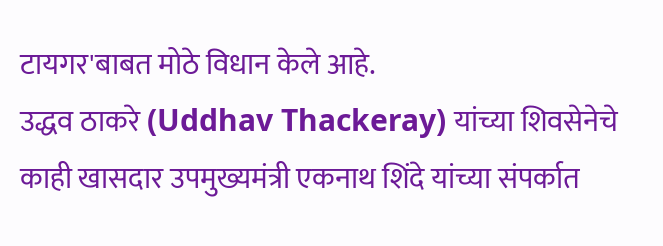टायगर'बाबत मोठे विधान केले आहे.
उद्धव ठाकरे (Uddhav Thackeray) यांच्या शिवसेनेचे काही खासदार उपमुख्यमंत्री एकनाथ शिंदे यांच्या संपर्कात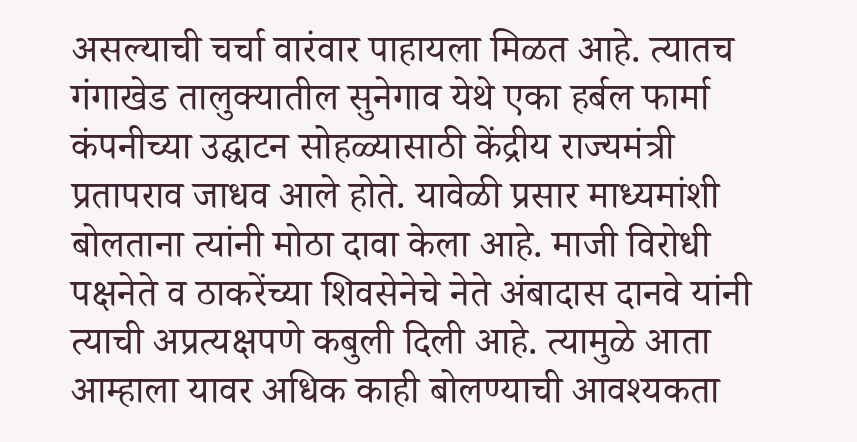असल्याची चर्चा वारंवार पाहायला मिळत आहे. त्यातच गंगाखेड तालुक्यातील सुनेगाव येथे एका हर्बल फार्मा कंपनीच्या उद्घाटन सोहळ्यासाठी केंद्रीय राज्यमंत्री प्रतापराव जाधव आले होते. यावेळी प्रसार माध्यमांशी बोलताना त्यांनी मोठा दावा केला आहे. माजी विरोधी पक्षनेते व ठाकरेंच्या शिवसेनेचे नेते अंबादास दानवे यांनी त्याची अप्रत्यक्षपणे कबुली दिली आहे. त्यामुळे आता आम्हाला यावर अधिक काही बोलण्याची आवश्यकता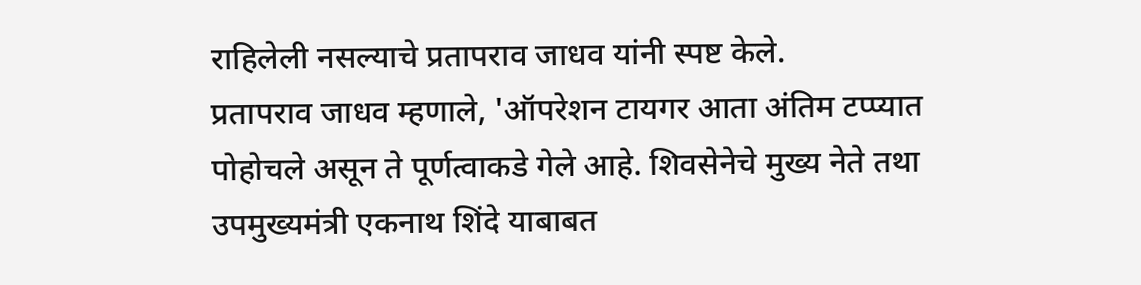राहिलेली नसल्याचे प्रतापराव जाधव यांनी स्पष्ट केले.
प्रतापराव जाधव म्हणाले, 'ऑपरेशन टायगर आता अंतिम टप्प्यात पोहोचले असून ते पूर्णत्वाकडे गेले आहे. शिवसेनेचे मुख्य नेते तथा उपमुख्यमंत्री एकनाथ शिंदे याबाबत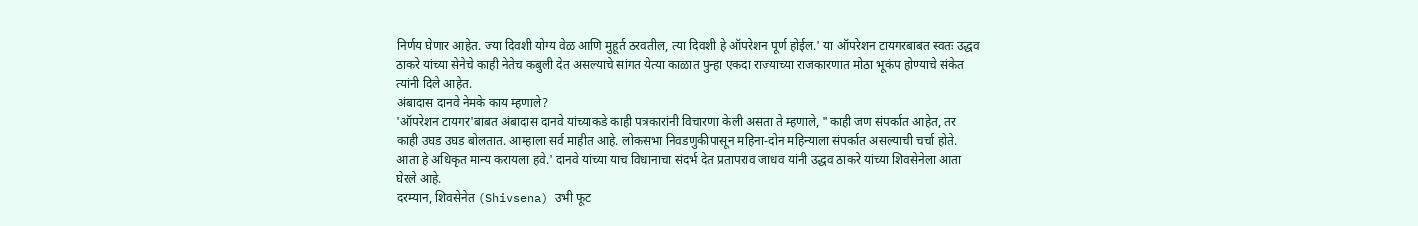निर्णय घेणार आहेत. ज्या दिवशी योग्य वेळ आणि मुहूर्त ठरवतील, त्या दिवशी हे ऑपरेशन पूर्ण होईल.' या ऑपरेशन टायगरबाबत स्वतः उद्धव ठाकरे यांच्या सेनेचे काही नेतेच कबुली देत असल्याचे सांगत येत्या काळात पुन्हा एकदा राज्याच्या राजकारणात मोठा भूकंप होण्याचे संकेत त्यांनी दिले आहेत.
अंबादास दानवे नेमके काय म्हणाले?
'ऑपरेशन टायगर'बाबत अंबादास दानवे यांच्याकडे काही पत्रकारांनी विचारणा केली असता ते म्हणाले, "काही जण संपर्कात आहेत, तर काही उघड उघड बोलतात. आम्हाला सर्व माहीत आहे. लोकसभा निवडणुकीपासून महिना-दोन महिन्याला संपर्कात असल्याची चर्चा होते. आता हे अधिकृत मान्य करायला हवे.' दानवे यांच्या याच विधानाचा संदर्भ देत प्रतापराव जाधव यांनी उद्धव ठाकरे यांच्या शिवसेनेला आता घेरले आहे.
दरम्यान, शिवसेनेत (Shivsena) उभी फूट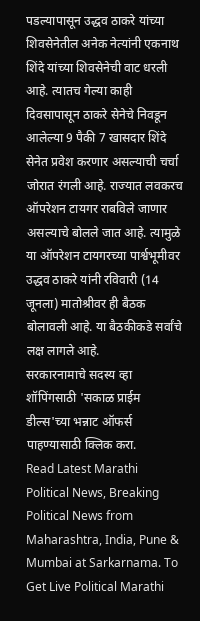पडल्यापासून उद्धव ठाकरे यांच्या शिवसेनेतील अनेक नेत्यांनी एकनाथ शिंदे यांच्या शिवसेनेची वाट धरली आहे. त्यातच गेल्या काही दिवसापासून ठाकरे सेनेचे निवडून आलेल्या 9 पैकी 7 खासदार शिंदे सेनेत प्रवेश करणार असल्याची चर्चा जोरात रंगली आहे. राज्यात लवकरच ऑपरेशन टायगर राबविले जाणार असल्याचे बोलले जात आहे. त्यामुळे या ऑपरेशन टायगरच्या पार्श्वभूमीवर उद्धव ठाकरे यांनी रविवारी (14 जूनला) मातोश्रीवर ही बैठक बोलावली आहे. या बैठकीकडे सर्वांचे लक्ष लागले आहे.
सरकारनामाचे सदस्य व्हा
शॉपिंगसाठी 'सकाळ प्राईम डील्स'च्या भन्नाट ऑफर्स पाहण्यासाठी क्लिक करा.
Read Latest Marathi Political News, Breaking Political News from Maharashtra, India, Pune & Mumbai at Sarkarnama. To Get Live Political Marathi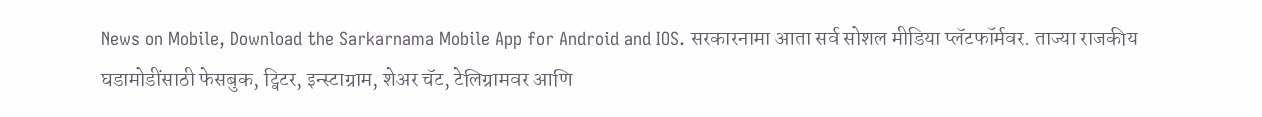News on Mobile, Download the Sarkarnama Mobile App for Android and IOS. सरकारनामा आता सर्व सोशल मीडिया प्लॅटफॉर्मवर. ताज्या राजकीय घडामोडींसाठी फेसबुक, ट्विटर, इन्स्टाग्राम, शेअर चॅट, टेलिग्रामवर आणि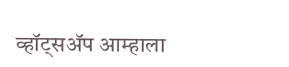व्हॉट्सॲप आम्हाला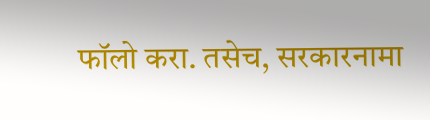फॉलो करा. तसेच, सरकारनामा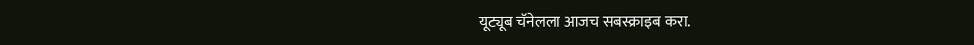यूट्यूब चॅनेलला आजच सबस्क्राइब करा.